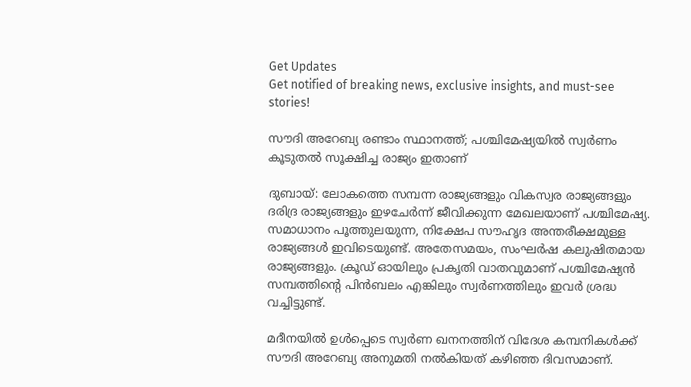Get Updates
Get notified of breaking news, exclusive insights, and must-see stories!

സൗദി അറേബ്യ രണ്ടാം സ്ഥാനത്ത്; പശ്ചിമേഷ്യയില്‍ സ്വര്‍ണം കൂടുതല്‍ സൂക്ഷിച്ച രാജ്യം ഇതാണ്‌

ദുബായ്: ലോകത്തെ സമ്പന്ന രാജ്യങ്ങളും വികസ്വര രാജ്യങ്ങളും ദരിദ്ര രാജ്യങ്ങളും ഇഴചേര്‍ന്ന് ജീവിക്കുന്ന മേഖലയാണ് പശ്ചിമേഷ്യ. സമാധാനം പൂത്തുലയുന്ന, നിക്ഷേപ സൗഹൃദ അന്തരീക്ഷമുള്ള രാജ്യങ്ങള്‍ ഇവിടെയുണ്ട്. അതേസമയം, സംഘര്‍ഷ കലുഷിതമായ രാജ്യങ്ങളും. ക്രൂഡ് ഓയിലും പ്രകൃതി വാതവുമാണ് പശ്ചിമേഷ്യന്‍ സമ്പത്തിന്റെ പിന്‍ബലം എങ്കിലും സ്വര്‍ണത്തിലും ഇവര്‍ ശ്രദ്ധ വച്ചിട്ടുണ്ട്.

മദീനയില്‍ ഉള്‍പ്പെടെ സ്വര്‍ണ ഖനനത്തിന് വിദേശ കമ്പനികള്‍ക്ക് സൗദി അറേബ്യ അനുമതി നല്‍കിയത് കഴിഞ്ഞ ദിവസമാണ്.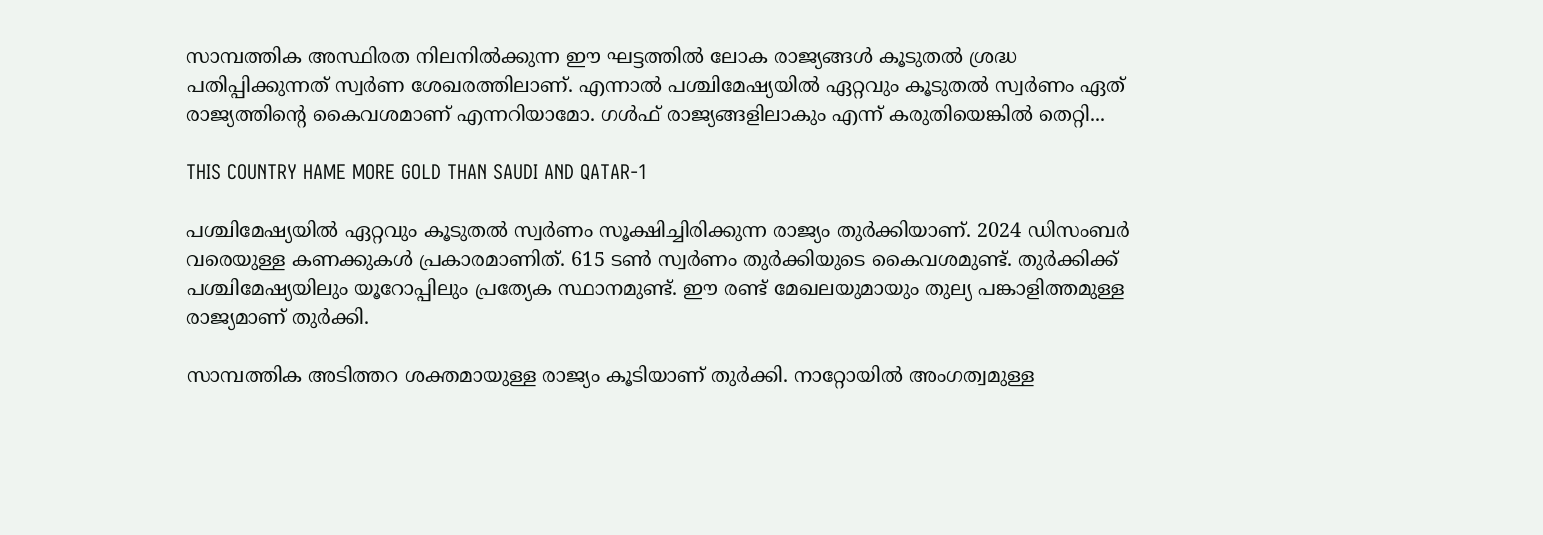സാമ്പത്തിക അസ്ഥിരത നിലനില്‍ക്കുന്ന ഈ ഘട്ടത്തില്‍ ലോക രാജ്യങ്ങള്‍ കൂടുതല്‍ ശ്രദ്ധ പതിപ്പിക്കുന്നത് സ്വര്‍ണ ശേഖരത്തിലാണ്. എന്നാല്‍ പശ്ചിമേഷ്യയില്‍ ഏറ്റവും കൂടുതല്‍ സ്വര്‍ണം ഏത് രാജ്യത്തിന്റെ കൈവശമാണ് എന്നറിയാമോ. ഗള്‍ഫ് രാജ്യങ്ങളിലാകും എന്ന് കരുതിയെങ്കില്‍ തെറ്റി...

THIS COUNTRY HAME MORE GOLD THAN SAUDI AND QATAR-1

പശ്ചിമേഷ്യയില്‍ ഏറ്റവും കൂടുതല്‍ സ്വര്‍ണം സൂക്ഷിച്ചിരിക്കുന്ന രാജ്യം തുര്‍ക്കിയാണ്. 2024 ഡിസംബര്‍ വരെയുള്ള കണക്കുകള്‍ പ്രകാരമാണിത്. 615 ടണ്‍ സ്വര്‍ണം തുര്‍ക്കിയുടെ കൈവശമുണ്ട്. തുര്‍ക്കിക്ക് പശ്ചിമേഷ്യയിലും യൂറോപ്പിലും പ്രത്യേക സ്ഥാനമുണ്ട്. ഈ രണ്ട് മേഖലയുമായും തുല്യ പങ്കാളിത്തമുള്ള രാജ്യമാണ് തുര്‍ക്കി.

സാമ്പത്തിക അടിത്തറ ശക്തമായുള്ള രാജ്യം കൂടിയാണ് തുര്‍ക്കി. നാറ്റോയില്‍ അംഗത്വമുള്ള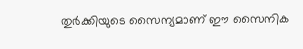തുര്‍ക്കിയുടെ സൈന്യമാണ് ഈ സൈനിക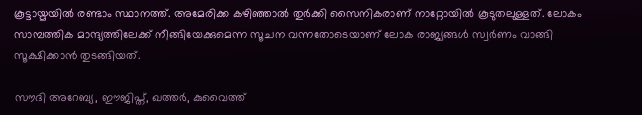കൂട്ടായ്മയില്‍ രണ്ടാം സ്ഥാനത്ത്. അമേരിക്ക കഴിഞ്ഞാല്‍ തുര്‍ക്കി സൈനികരാണ് നാറ്റോയില്‍ കൂടുതലുള്ളത്. ലോകം സാമ്പത്തിക മാന്ദ്യത്തിലേക്ക് നീങ്ങിയേക്കുമെന്ന സൂചന വന്നതോടെയാണ് ലോക രാജ്യങ്ങള്‍ സ്വര്‍ണം വാങ്ങി സൂക്ഷിക്കാന്‍ തുടങ്ങിയത്.

സൗദി അറേബ്യ, ഈജിപ്ത്, ഖത്തര്‍, കുവൈത്ത്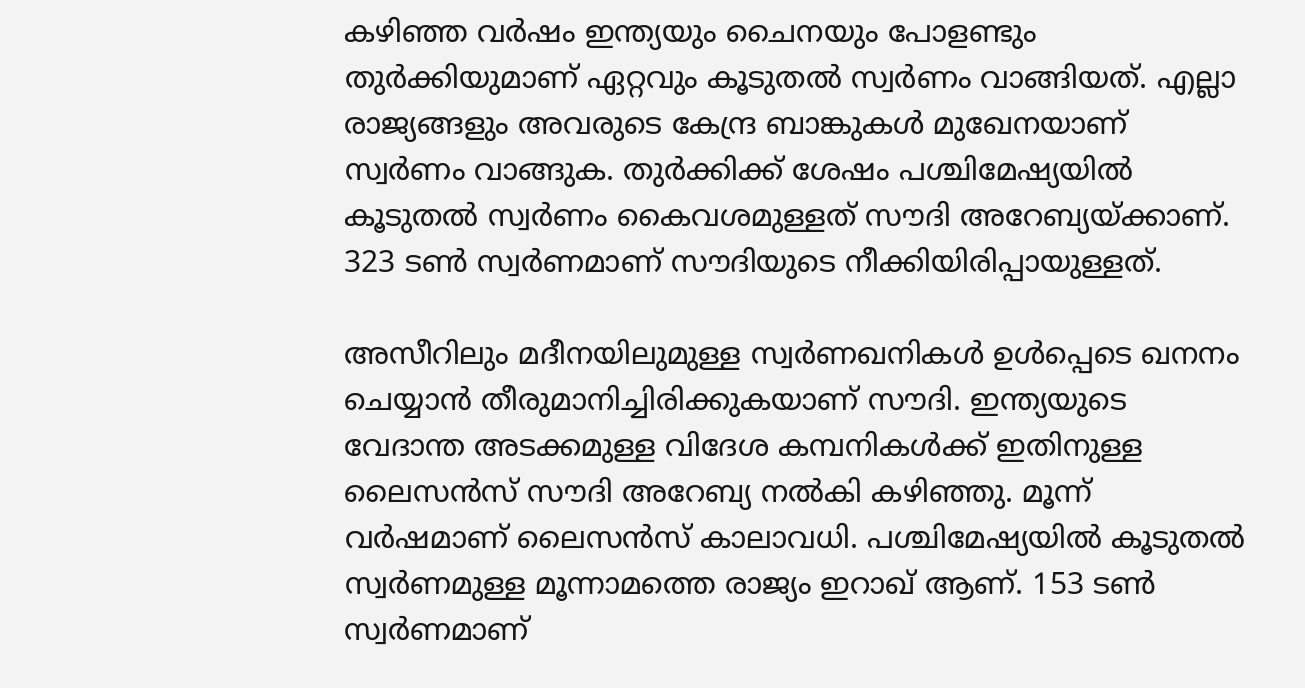കഴിഞ്ഞ വര്‍ഷം ഇന്ത്യയും ചൈനയും പോളണ്ടും തുര്‍ക്കിയുമാണ് ഏറ്റവും കൂടുതല്‍ സ്വര്‍ണം വാങ്ങിയത്. എല്ലാ രാജ്യങ്ങളും അവരുടെ കേന്ദ്ര ബാങ്കുകള്‍ മുഖേനയാണ് സ്വര്‍ണം വാങ്ങുക. തുര്‍ക്കിക്ക് ശേഷം പശ്ചിമേഷ്യയില്‍ കൂടുതല്‍ സ്വര്‍ണം കൈവശമുള്ളത് സൗദി അറേബ്യയ്ക്കാണ്. 323 ടണ്‍ സ്വര്‍ണമാണ് സൗദിയുടെ നീക്കിയിരിപ്പായുള്ളത്.

അസീറിലും മദീനയിലുമുള്ള സ്വര്‍ണഖനികള്‍ ഉള്‍പ്പെടെ ഖനനം ചെയ്യാന്‍ തീരുമാനിച്ചിരിക്കുകയാണ് സൗദി. ഇന്ത്യയുടെ വേദാന്ത അടക്കമുള്ള വിദേശ കമ്പനികള്‍ക്ക് ഇതിനുള്ള ലൈസന്‍സ് സൗദി അറേബ്യ നല്‍കി കഴിഞ്ഞു. മൂന്ന് വര്‍ഷമാണ് ലൈസന്‍സ് കാലാവധി. പശ്ചിമേഷ്യയില്‍ കൂടുതല്‍ സ്വര്‍ണമുള്ള മൂന്നാമത്തെ രാജ്യം ഇറാഖ് ആണ്. 153 ടണ്‍ സ്വര്‍ണമാണ്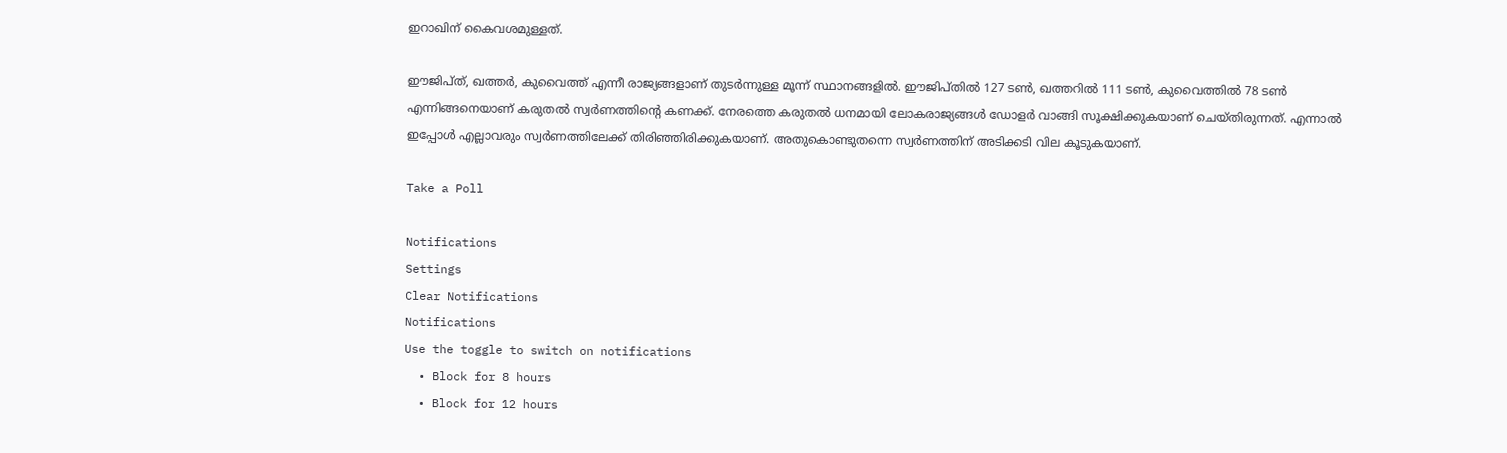ഇറാഖിന് കൈവശമുള്ളത്.

ഈജിപ്ത്, ഖത്തര്‍, കുവൈത്ത് എന്നീ രാജ്യങ്ങളാണ് തുടര്‍ന്നുള്ള മൂന്ന് സ്ഥാനങ്ങളില്‍. ഈജിപ്തില്‍ 127 ടണ്‍, ഖത്തറില്‍ 111 ടണ്‍, കുവൈത്തില്‍ 78 ടണ്‍ എന്നിങ്ങനെയാണ് കരുതല്‍ സ്വര്‍ണത്തിന്റെ കണക്ക്. നേരത്തെ കരുതല്‍ ധനമായി ലോകരാജ്യങ്ങള്‍ ഡോളര്‍ വാങ്ങി സൂക്ഷിക്കുകയാണ് ചെയ്തിരുന്നത്. എന്നാല്‍ ഇപ്പോള്‍ എല്ലാവരും സ്വര്‍ണത്തിലേക്ക് തിരിഞ്ഞിരിക്കുകയാണ്. അതുകൊണ്ടുതന്നെ സ്വര്‍ണത്തിന് അടിക്കടി വില കൂടുകയാണ്.

Take a Poll

Notifications
Settings
Clear Notifications
Notifications
Use the toggle to switch on notifications
  • Block for 8 hours
  • Block for 12 hours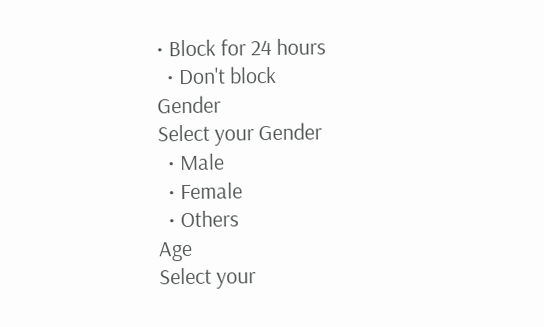• Block for 24 hours
  • Don't block
Gender
Select your Gender
  • Male
  • Female
  • Others
Age
Select your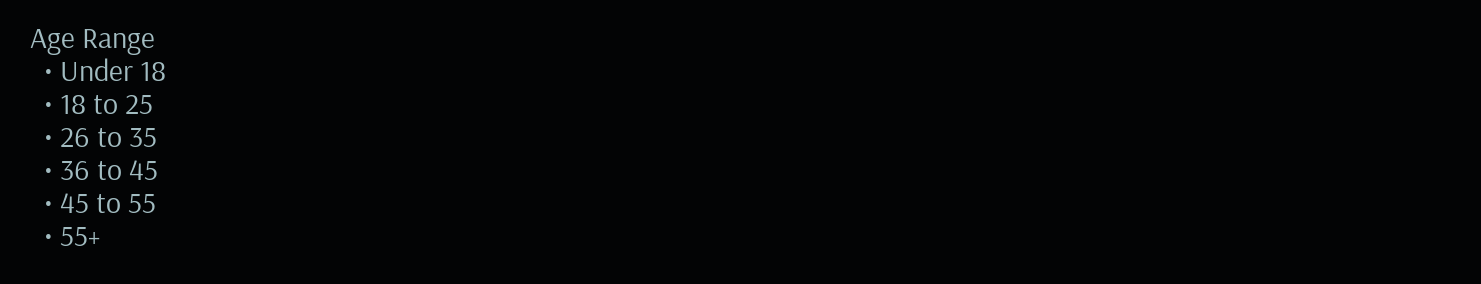Age Range
  • Under 18
  • 18 to 25
  • 26 to 35
  • 36 to 45
  • 45 to 55
  • 55+